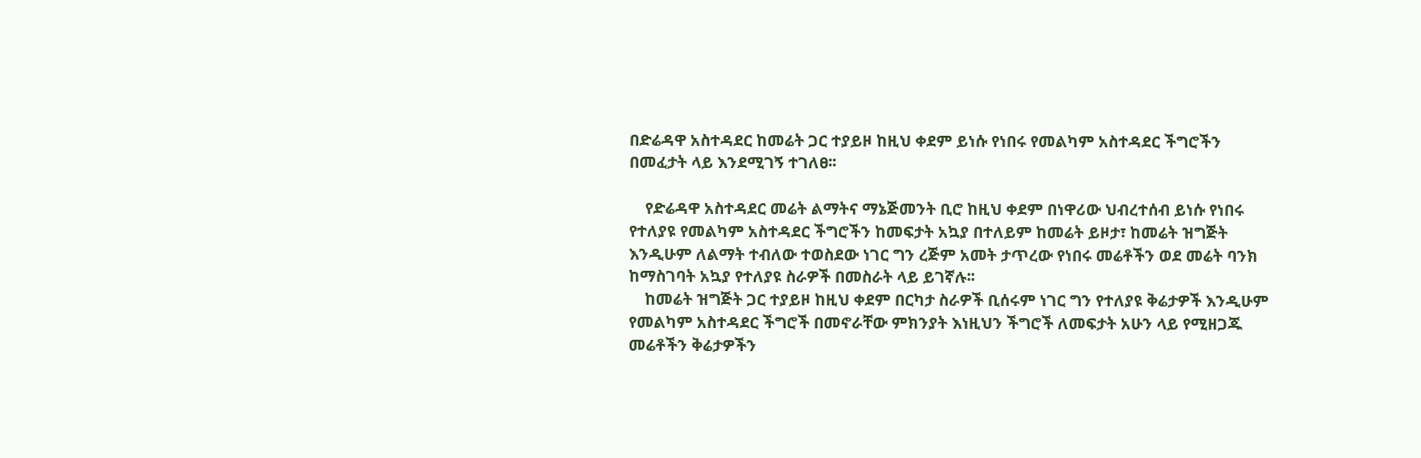በድሬዳዋ አስተዳደር ከመሬት ጋር ተያይዞ ከዚህ ቀደም ይነሱ የነበሩ የመልካም አስተዳደር ችግሮችን በመፈታት ላይ እንደሚገኝ ተገለፀ፡፡

    የድሬዳዋ አስተዳደር መሬት ልማትና ማኔጅመንት ቢሮ ከዚህ ቀደም በነዋሪው ህብረተሰብ ይነሱ የነበሩ የተለያዩ የመልካም አስተዳደር ችግሮችን ከመፍታት አኳያ በተለይም ከመሬት ይዞታ፣ ከመሬት ዝግጅት እንዲሁም ለልማት ተብለው ተወስደው ነገር ግን ረጅም አመት ታጥረው የነበሩ መሬቶችን ወደ መሬት ባንክ ከማስገባት አኳያ የተለያዩ ስራዎች በመስራት ላይ ይገኛሉ፡፡
    ከመሬት ዝግጅት ጋር ተያይዞ ከዚህ ቀደም በርካታ ስራዎች ቢሰሩም ነገር ግን የተለያዩ ቅሬታዎች እንዲሁም የመልካም አስተዳደር ችግሮች በመኖራቸው ምክንያት እነዚህን ችግሮች ለመፍታት አሁን ላይ የሚዘጋጁ መሬቶችን ቅሬታዎችን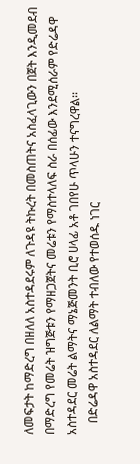ለመፍታት ከማድረግ በዘለለ አስተዳደሩም ለጉዳዩ ትኩረት በመስጠትና አስፈላጊውን በጀት እንዲመደብ በማድረግ የመሬት ዝግጅቱን የማዘጋጀትና መሬቱን የማስተላለፍ ስራ በሰፊው እንደሚሰራም የድሬዳዋ አስተዳደር መሬት ልማትና ማኔጅመንት ቢሮ ሀላፊ አቶ ገበየሁ ጥላሁን ተናግረዋል፡፡
    በድሬዳዋ አስተዳደር ለልማት ተብለው የተወሰዱ ነገር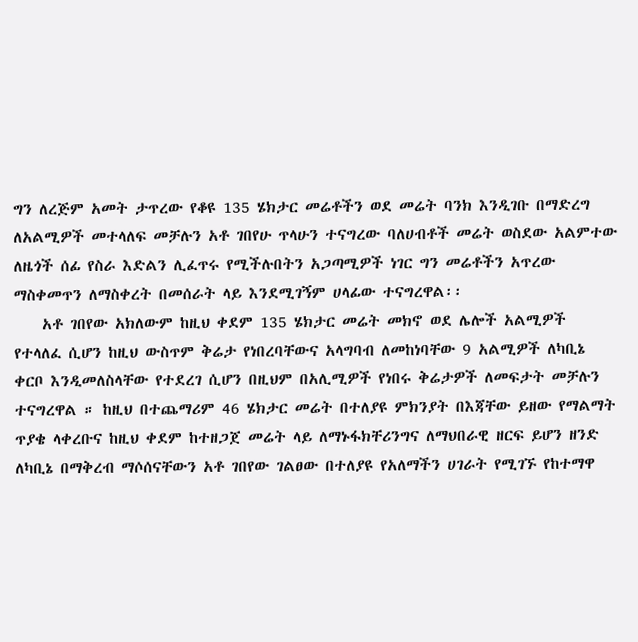ግን ለረጅም አመት ታጥረው የቆዩ 135 ሄክታር መሬቶችን ወደ መሬት ባንክ እንዲገቡ በማድረግ ለአልሚዎች መተላለፍ መቻሉን አቶ ገበየሁ ጥላሁን ተናግረው ባለሀብቶች መሬት ወስደው አልምተው ለዜጎች ሰፊ የስራ እድልን ሊፈጥሩ የሚችሉበትን አጋጣሚዎች ነገር ግን መሬቶችን አጥረው ማስቀመጥን ለማስቀረት በመሰራት ላይ እንደሚገኝም ሀላፊው ተናግረዋል፡፡
    አቶ ገበየው አክለውም ከዚህ ቀደም 135 ሄክታር መሬት መክኖ ወደ ሌሎች አልሚዎች የተላለፈ ሲሆን ከዚህ ውስጥም ቅሬታ የነበረባቸውና አላግባብ ለመከነባቸው 9 አልሚዎች ለካቢኔ ቀርቦ እንዲመለስላቸው የተደረገ ሲሆን በዚህም በአሊሚዎች የነበሩ ቅሬታዎች ለመፍታት መቻሉን ተናግረዋል ። ከዚህ በተጨማሪም 46 ሄክታር መሬት በተለያዩ ምክንያት በእጃቸው ይዘው የማልማት ጥያቄ ላቀረቡና ከዚህ ቀደም ከተዘጋጀ መሬት ላይ ለማኑፋክቸሪንግና ለማህበራዊ ዘርፍ ይሆን ዘንድ ለካቢኔ በማቅረብ ማሶሰናቸውን አቶ ገበየው ገልፀው በተለያዩ የአለማችን ሀገራት የሚገኙ የከተማዋ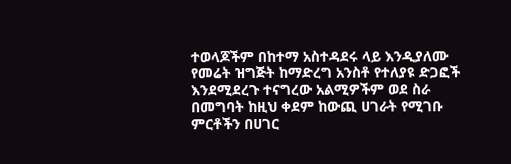ተወላጆችም በከተማ አስተዳደሩ ላይ እንዲያለሙ የመሬት ዝግጅት ከማድረግ አንስቶ የተለያዩ ድጋፎች እንደሚደረጉ ተናግረው አልሚዎችም ወደ ስራ በመግባት ከዚህ ቀደም ከውጪ ሀገራት የሚገቡ ምርቶችን በሀገር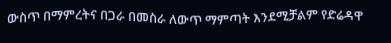ውስጥ በማምረትና በጋራ በመስራ ለውጥ ማምጣት እንደሚቻልም የድሬዳዋ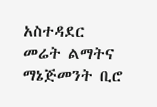አስተዳደር መሬት ልማትና ማኔጅመንት ቢሮ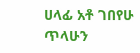ሀላፊ አቶ ገበየሁ ጥላሁን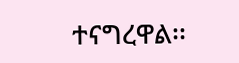ተናግረዋል፡፡